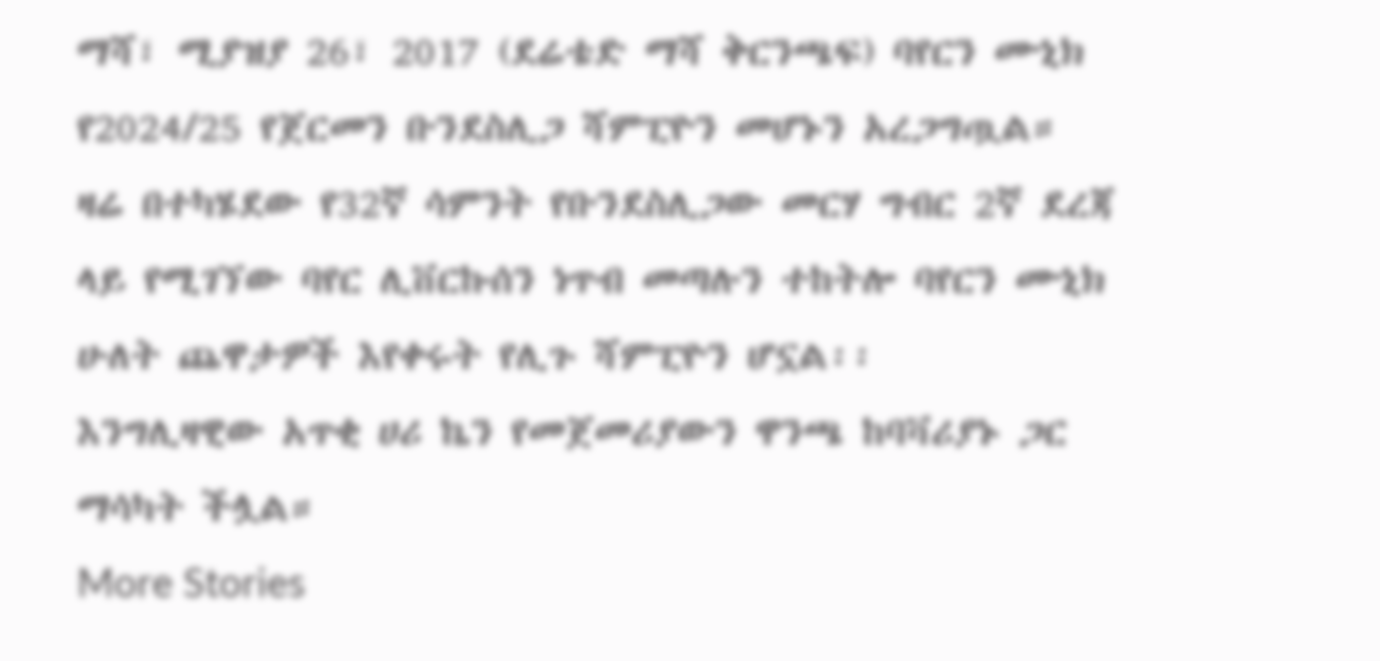ማሻ፣ ሚያዝያ 26፣ 2017 (ደሬቴድ ማሻ ቅርንጫፍ) ባየርን ሙኒክ የ2024/25 የጀርመን ቡንደስሊጋ ሻምፒዮን መሆኑን አረጋግጧል።
ዛሬ በተካሄደው የ32ኛ ሳምንት የቡንደስሊጋው መርሃ ግብር 2ኛ ደረጃ ላይ የሚገኘው ባየር ሊቨርኩሰን ነጥብ መጣሉን ተከትሎ ባየርን ሙኒክ ሁለት ጨዋታዎች እየቀሩት የሊጉ ሻምፒዮን ሆኗል፡፡
እንግሊዛዊው አጥቂ ሀሪ ኬን የመጀመሪያውን ዋንጫ ከባቫሪያኑ ጋር ማሳካት ችሏል።
More Stories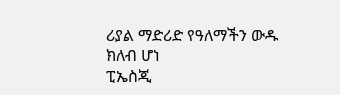ሪያል ማድሪድ የዓለማችን ውዱ ክለብ ሆነ
ፒኤስጂ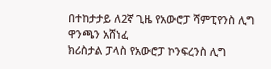በተከታታይ ለ2ኛ ጊዜ የአውሮፓ ሻምፒየንስ ሊግ ዋንጫን አሸነፈ
ክሪስታል ፓላስ የአውሮፓ ኮንፍረንስ ሊግ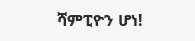ሻምፒዮን ሆነ!